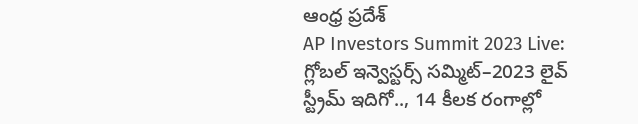ఆంధ్ర ప్రదేశ్
AP Investors Summit 2023 Live: గ్లోబల్‌ ఇన్వెస్టర్స్‌ సమ్మిట్‌–2023 లైవ్ స్ట్రీమ్ ఇదిగో.., 14 కీలక రంగాల్లో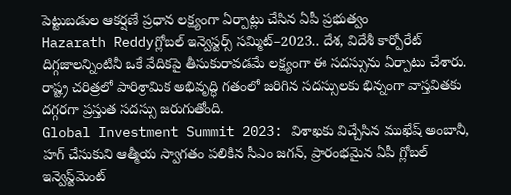పెట్టుబడుల ఆకర్షణే ప్రధాన లక్ష్యంగా ఏర్పాట్లు చేసిన ఏపీ ప్రభుత్వం
Hazarath Reddyగ్లోబల్‌ ఇన్వెస్టర్స్‌ సమ్మిట్‌–2023.. దేశ, విదేశీ కార్పోరేట్‌ దిగ్గజాలన్నింటినీ ఒకే వేదికపై తీసుకురావడమే లక్ష్యంగా ఈ సదస్సును ఏర్పాటు చేశారు. రాష్ట్ర చరిత్రలో పారిశ్రామిక అభివృద్ధి గతంలో జరిగిన సదస్సులకు భిన్నంగా వాస్తవితకు దగ్గరగా ప్రస్తుత సదస్సు జరుగుతోంది.
Global Investment Summit 2023: విశాఖకు విచ్చేసిన ముఖేష్ అంబానీ, హగ్ చేసుకుని ఆత్మీయ స్వాగతం పలికిన సీఎం జగన్, ప్రారంభమైన ఏపీ గ్లోబల్ ఇన్వెస్ట్‌మెంట్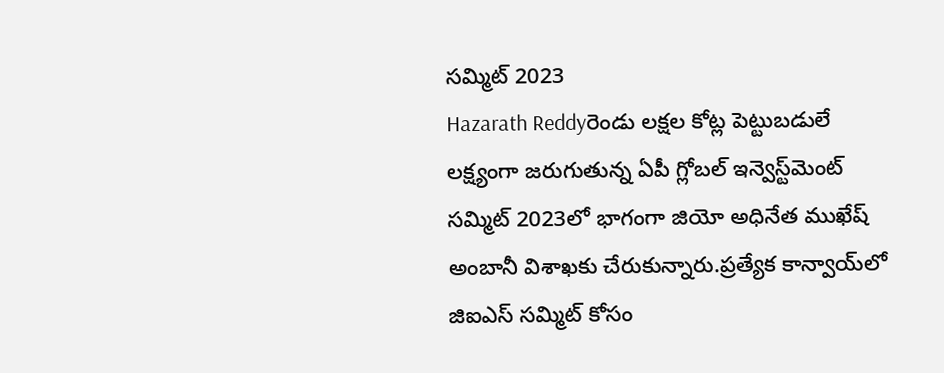సమ్మిట్ 2023
Hazarath Reddyరెండు లక్షల కోట్ల పెట్టుబడులే లక్ష్యంగా జరుగుతున్న ఏపీ గ్లోబల్ ఇన్వెస్ట్‌మెంట్ సమ్మిట్ 2023లో భాగంగా జియో అధినేత ముఖేష్ అంబానీ విశాఖకు చేరుకున్నారు.ప్రత్యేక కాన్వాయ్‌లో జిఐఎస్ సమ్మిట్ కోసం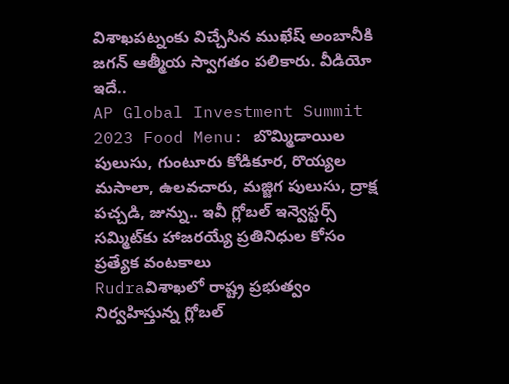విశాఖపట్నంకు విచ్చేసిన ముఖేష్ అంబానీకి జగన్ ఆత్మీయ స్వాగతం పలికారు. వీడియో ఇదే..
AP Global Investment Summit 2023 Food Menu: బొమ్మిడాయిల పులుసు, గుంటూరు కోడికూర, రొయ్యల మసాలా, ఉలవచారు, మజ్జిగ పులుసు, ద్రాక్ష పచ్చడి, జున్ను.. ఇవీ గ్లోబల్‌ ఇన్వెస్టర్స్‌ సమ్మిట్‌కు హాజరయ్యే ప్రతినిధుల కోసం ప్రత్యేక వంటకాలు
Rudraవిశాఖలో రాష్ట్ర ప్రభుత్వం నిర్వహిస్తున్న గ్లోబల్‌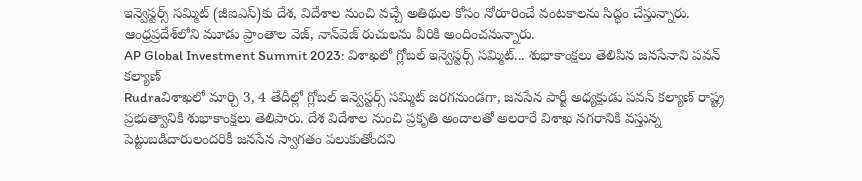ఇన్వెస్టర్స్‌ సమ్మిట్‌ (జీఐఎస్‌)కు దేశ, విదేశాల నుంచి వచ్చే అతిథుల కోసం నోరూరించే వంటకాలను సిద్ధం చేస్తున్నారు. ఆంధ్రప్రదేశ్‌లోని మూడు ప్రాంతాల వెజ్, నాన్‌వెజ్‌ రుచులను వీరికి అందించనున్నారు.
AP Global Investment Summit 2023: విశాఖలో గ్లోబల్‌ ఇన్వెస్టర్స్‌ సమ్మిట్‌... శుభాకాంక్షలు తెలిపిన జనసేనాని పవన్ కల్యాణ్
Rudraవిశాఖలో మార్చి 3, 4 తేదీల్లో గ్లోబల్‌ ఇన్వెస్టర్స్‌ సమ్మిట్‌ జరగనుండగా, జనసేన పార్టీ అధ్యక్షుడు పవన్ కల్యాణ్ రాష్ట్ర ప్రభుత్వానికి శుభాకాంక్షలు తెలిపారు. దేశ విదేశాల నుంచి ప్రకృతి అందాలతో అలరారే విశాఖ నగరానికి వస్తున్న పెట్టుబడిదారులందరికీ జనసేన స్వాగతం పలుకుతోందని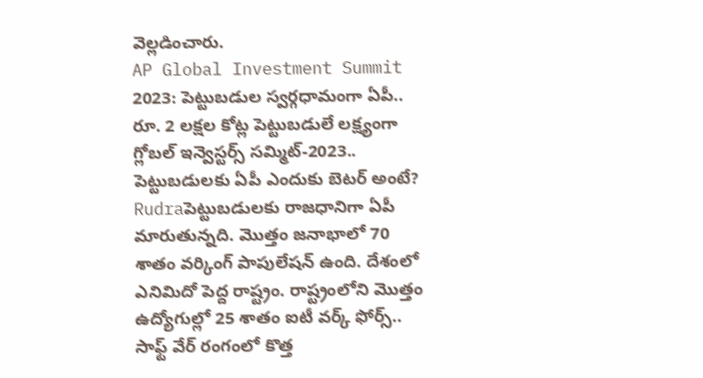వెల్లడించారు.
AP Global Investment Summit 2023: పెట్టుబడుల స్వర్గధామంగా ఏపీ.. రూ. 2 లక్షల కోట్ల పెట్టుబడులే లక్ష్యంగా గ్లోబల్‌ ఇన్వెస్టర్స్‌ సమ్మిట్‌-2023.. పెట్టుబడులకు ఏపీ ఎందుకు బెటర్ అంటే?
Rudraపెట్టుబడులకు రాజధానిగా ఏపీ మారుతున్నది. మొత్తం జనాభాలో 70 శాతం వర్కింగ్ పాపులేషన్ ఉంది. దేశంలో ఎనిమిదో పెద్ద రాష్ట్రం. రాష్ట్రంలోని మొత్తం ఉద్యోగుల్లో 25 శాతం ఐటీ వర్క్ ఫోర్స్.. సాఫ్ట్ వేర్ రంగంలో కొత్త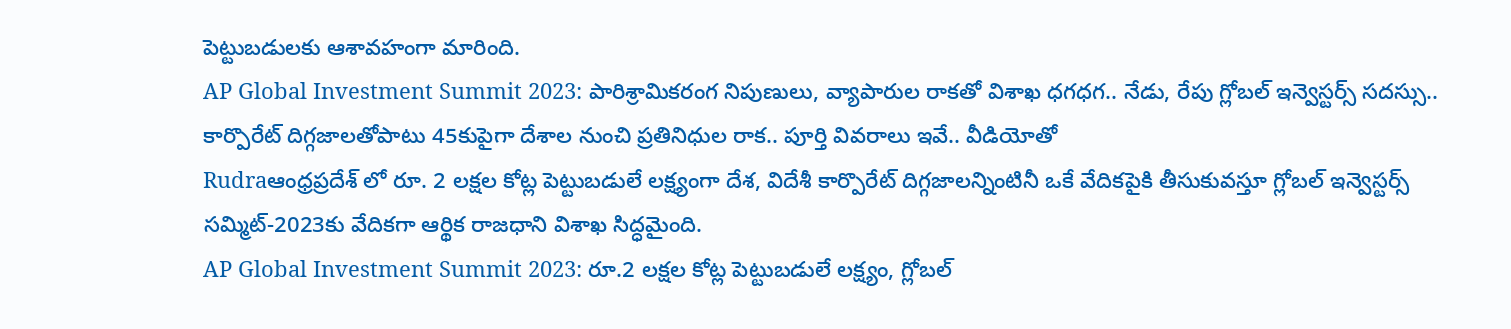పెట్టుబడులకు ఆశావహంగా మారింది.
AP Global Investment Summit 2023: పారిశ్రామికరంగ నిపుణులు, వ్యాపారుల రాకతో విశాఖ ధగధగ.. నేడు, రేపు గ్లోబల్‌ ఇన్వెస్టర్స్‌ సదస్సు.. కార్పొరేట్‌ దిగ్గజాలతోపాటు 45కుపైగా దేశాల నుంచి ప్రతినిధుల రాక.. పూర్తి వివరాలు ఇవే.. వీడియోతో
Rudraఆంధ్రప్రదేశ్ లో రూ. 2 లక్షల కోట్ల పెట్టుబడులే లక్ష్యంగా దేశ, విదేశీ కార్పొరేట్‌ దిగ్గజాలన్నింటినీ ఒకే వేదికపైకి తీసుకువస్తూ గ్లోబల్‌ ఇన్వెస్టర్స్‌ సమ్మిట్‌-2023కు వేదికగా ఆర్థిక రాజధాని విశాఖ సిద్ధమైంది.
AP Global Investment Summit 2023: రూ.2 లక్షల కోట్ల పెట్టుబడులే లక్ష్యం, గ్లోబల్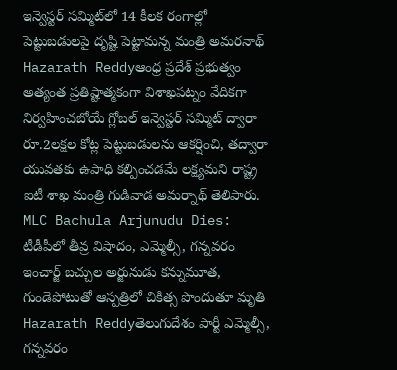ఇన్వెస్టర్ సమ్మిట్‌లో 14 కీలక రంగాల్లో పెట్టుబడులపై దృష్టి పెట్టామన్న మంత్రి అమరనాథ్
Hazarath Reddyఆంధ్ర ప్రదేశ్ ప్రభుత్వం అత్యంత ప్రతిష్టాత్మకంగా విశాఖపట్నం వేదికగా నిర్వహించబోయే గ్లోబల్ ఇన్వెస్టర్ సమ్మిట్ ద్వారా రూ.2లక్షల కోట్ల పెట్టుబడులను ఆకర్షించి, తద్వారా యువతకు ఉపాధి కల్పించడమే లక్ష్యమని రాష్ట్ర ఐటీ శాఖ మంత్రి గుడివాడ అమర్నాథ్ తెలిపారు.
MLC Bachula Arjunudu Dies: టీడీపీలో తీవ్ర విషాదం, ఎమ్మెల్సీ, గన్నవరం ఇంచార్జ్ బచ్చుల అర్జునుడు కన్నుమూత, గుండెపోటుతో ఆస్పత్రిలో చికిత్స పొందుతూ మృతి
Hazarath Reddyతెలుగుదేశం పార్టీ ఎమ్మెల్సీ, గన్నవరం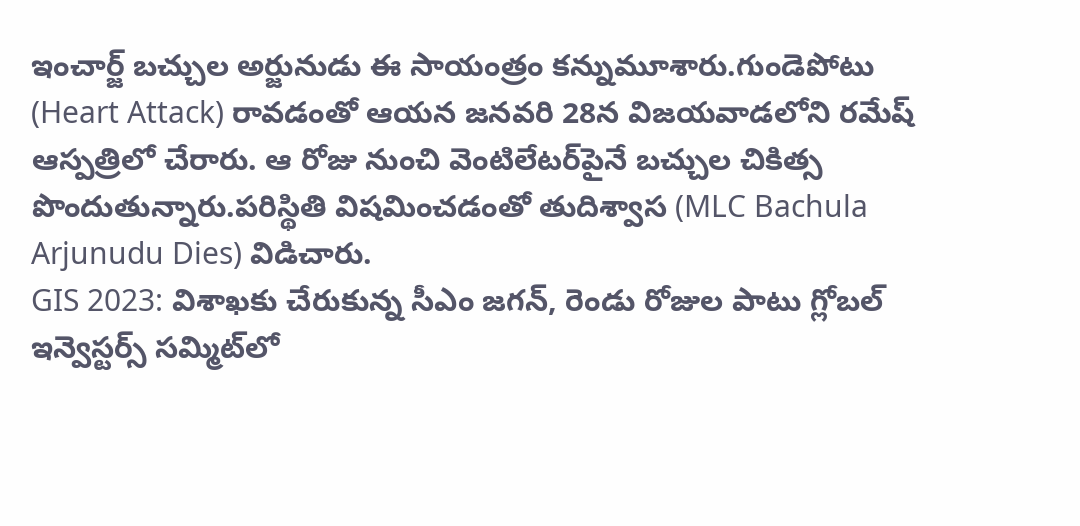ఇంచార్జ్ బచ్చుల అర్జునుడు ఈ సాయంత్రం కన్నుమూశారు.గుండెపోటు (Heart Attack) రావడంతో ఆయన జనవరి 28న విజయవాడలోని రమేష్ ఆస్పత్రిలో చేరారు. ఆ రోజు నుంచి వెంటిలేటర్‌పైనే బచ్చుల చికిత్స పొందుతున్నారు.పరిస్థితి విషమించడంతో తుదిశ్వాస (MLC Bachula Arjunudu Dies) విడిచారు.
GIS 2023: విశాఖకు చేరుకున్న సీఎం జగన్, రెండు రోజుల పాటు గ్లోబల్‌ ఇన్వెస్టర్స్‌ సమ్మిట్‌లో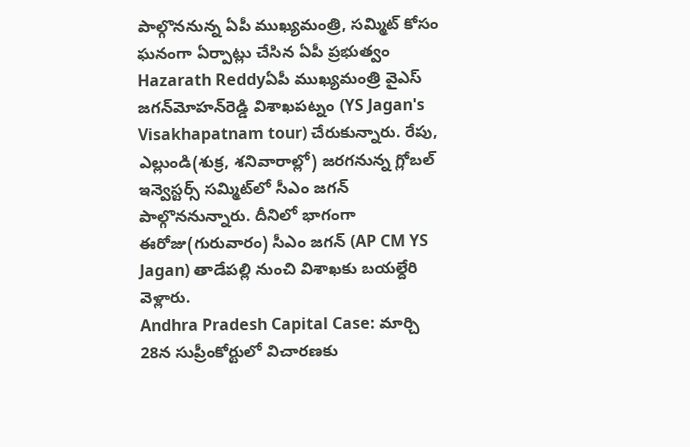పాల్గొననున్న ఏపీ ముఖ్యమంత్రి, సమ్మిట్ కోసం ఘనంగా ఏర్పాట్లు చేసిన ఏపీ ప్రభుత్వం
Hazarath Reddyఏపీ ముఖ్యమంత్రి వైఎస్‌ జగన్‌మోహన్‌రెడ్డి విశాఖపట్నం (YS Jagan's Visakhapatnam tour) చేరుకున్నారు. రేపు, ఎల్లుండి(శుక్ర, శనివారాల్లో) జరగనున్న గ్లోబల్‌ ఇన్వెస్టర్స్‌ సమ్మిట్‌లో సీఎం జగన్‌ పాల్గొననున్నారు. దీనిలో భాగంగా ఈరోజు(గురువారం) సీఎం జగన్‌ (AP CM YS Jagan) తాడేపల్లి నుంచి విశాఖకు బయల్దేరి వెళ్లారు.
Andhra Pradesh Capital Case: మార్చి 28న సుప్రీంకోర్టులో విచారణకు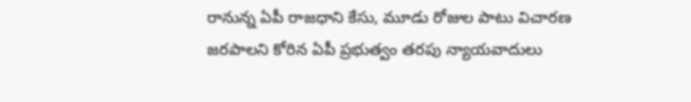రానున్న ఏపీ రాజధాని కేసు, మూడు రోజుల పాటు విచారణ జరపాలని కోరిన ఏపీ ప్రభుత్వం తరపు న్యాయవాదులు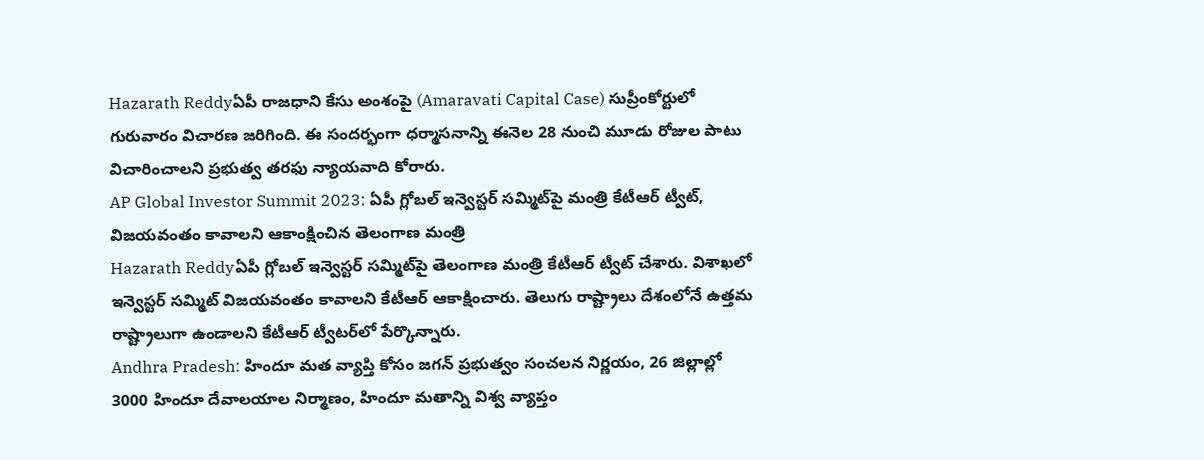Hazarath Reddyఏపీ రాజధాని కేసు అంశంపై (Amaravati Capital Case) సుప్రీంకోర్టులో గురువారం విచారణ జరిగింది. ఈ సందర్భంగా ధర్మాసనాన్ని ఈనెల 28 నుంచి మూడు రోజుల పాటు విచారించాలని ప్రభుత్వ తరఫు న్యాయవాది కోరారు.
AP Global Investor Summit 2023: ఏపీ గ్లోబల్‌ ఇన్వెస్టర్‌ సమ్మిట్‌పై మంత్రి కేటీఆర్‌ ట్వీట్‌, విజయవంతం కావాలని ఆకాంక్షించిన తెలంగాణ మంత్రి
Hazarath Reddyఏపీ గ్లోబల్‌ ఇన్వెస్టర్‌ సమ్మిట్‌పై తెలంగాణ మంత్రి కేటీఆర్‌ ట్వీట్‌ చేశారు. విశాఖలో ఇన్వెస్టర్‌ సమ్మిట్‌ విజయవంతం కావాలని కేటీఆర్‌ ఆకాక్షించారు. తెలుగు రాష్ట్రాలు దేశంలోనే ఉత్తమ రాష్ట్రాలుగా ఉండాలని కేటీఆర్‌ ట్వీటర్‌లో పేర్కొన్నారు.
Andhra Pradesh: హిందూ మత వ్యాప్తి కోసం జగన్ ప్రభుత్వం సంచలన నిర్ణయం, 26 జిల్లాల్లో 3000 హిందూ దేవాలయాల నిర్మాణం, హిందూ మతాన్ని విశ్వ వ్యాప్తం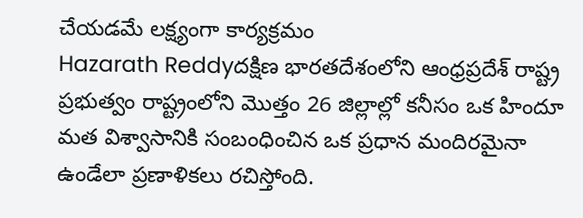చేయడమే లక్ష్యంగా కార్యక్రమం
Hazarath Reddyదక్షిణ భారతదేశంలోని ఆంధ్రప్రదేశ్ రాష్ట్ర ప్రభుత్వం రాష్ట్రంలోని మొత్తం 26 జిల్లాల్లో కనీసం ఒక హిందూ మత విశ్వాసానికి సంబంధించిన ఒక ప్రధాన మందిరమైనా ఉండేలా ప్రణాళికలు రచిస్తోంది.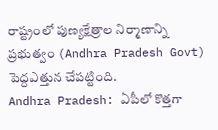రాష్ట్రంలో పుణ్యక్షేత్రాల నిర్మాణాన్ని ప్రభుత్వం (Andhra Pradesh Govt) పెద్దఎత్తున చేపట్టింది.
Andhra Pradesh: ఏపీలో కొత్తగా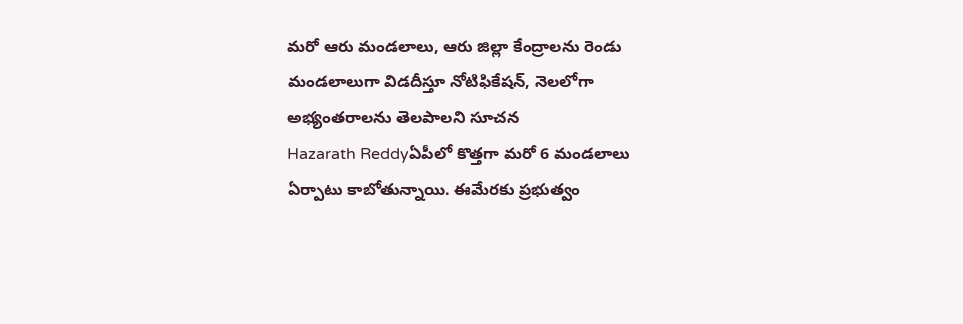మరో ఆరు మండలాలు, ఆరు జిల్లా కేంద్రాలను రెండు మండలాలుగా విడదీస్తూ నోటిఫికేషన్, నెలలోగా అభ్యంతరాలను తెలపాలని సూచన
Hazarath Reddyఏపీలో కొత్తగా మరో 6 మండలాలు ఏర్పాటు కాబోతున్నాయి. ఈమేరకు ప్రభుత్వం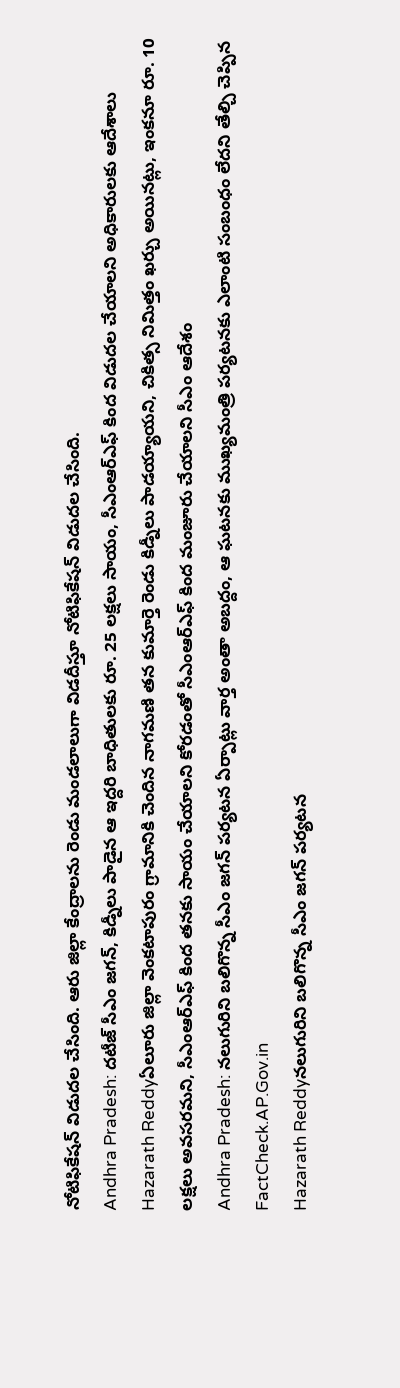నోటిఫికేషన్ విడుదల చేసింది. ఆరు జిల్లా కేంద్రాలను రెండు మండలాలుగా విడదీస్తూ నోటిఫికేషన్ విడుదల చేసింది.
Andhra Pradesh: దటీజ్ సీఎం జగన్, కిడ్నీలు పాడైన ఆ ఇద్దరి బాధితులకు రూ. 25 లక్షలు సాయం, సీఎంఆర్‌ఎఫ్‌ కింద విడుదల చేయాలని అధికారులకు ఆదేశాలు
Hazarath Reddyఏలూరు జిల్లా వెంకటాపురం గ్రామానికి చెందిన నాగమణి తన కుమార్తె రెండు కిడ్నీలు పాడయ్యాయని, చికిత్స నిమిత్తం ఖర్చు అయినట్లు, ఇంకనూ రూ. 10 లక్షలు అవసరమని, సీఎంఆర్‌ఎఫ్‌ కింద తనకు సాయం చేయాలని కోరడంతో సీఎంఆర్‌ఎఫ్‌ కింద మంజూరు చేయాలని సీఎం ఆదేశం
Andhra Pradesh: నలుగురిని బలిగొన్న సీఎం జగన్ పర్యటన ఏర్పాట్లు వార్త అంతా అబద్దం, ఆ ఘటనకు ముఖ్యమంత్రి పర్యటనకు ఎలాంటి సంబంధం లేదని తేల్చి చెప్పిన FactCheck.AP.Gov.in
Hazarath Reddyనలుగురిని బలిగొన్న సీఎం జగన్ పర్యటన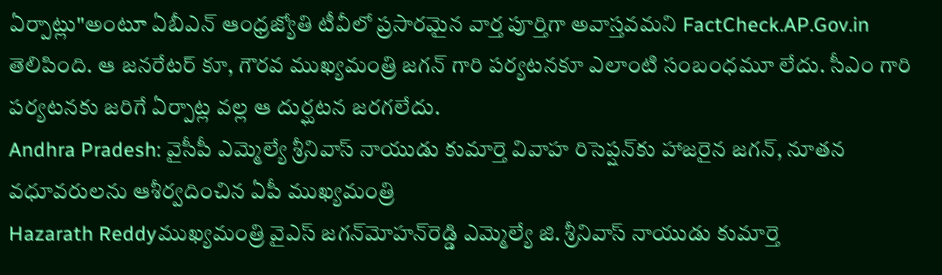ఏర్పాట్లు"అంటూ ఏబీఎన్ ఆంధ్రజ్యోతి టీవీలో ప్రసారమైన వార్త పూర్తిగా అవాస్తవమని FactCheck.AP.Gov.in తెలిపింది. ఆ జనరేటర్ కూ, గౌరవ ముఖ్యమంత్రి జగన్ గారి పర్యటనకూ ఎలాంటి సంబంధమూ లేదు. సీఎం గారి పర్యటనకు జరిగే ఏర్పాట్ల వల్ల ఆ దుర్ఘటన జరగలేదు.
Andhra Pradesh: వైసీపీ ఎమ్మెల్యే శ్రీనివాస్ నాయుడు కుమార్తె వివాహ రిసెప్షన్‌కు హాజరైన జగన్, నూతన వధూవరులను ఆశీర్వదించిన ఏపీ ముఖ్యమంత్రి
Hazarath Reddyముఖ్యమంత్రి వైఎస్‌ జగన్‌మోహన్‌రెడ్డి ఎమ్మెల్యే జి. శ్రీనివాస్ నాయుడు కుమార్తె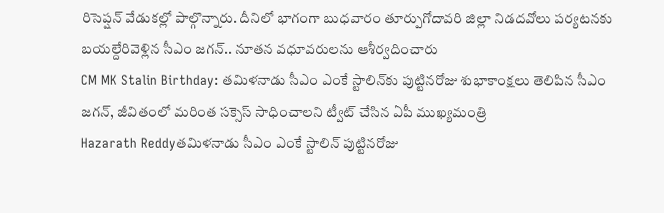రిసెప్షన్ వేడుకల్లో పాల్గొన్నారు. దీనిలో భాగంగా బుధవారం తూర్పుగోదావరి జిల్లా నిడదవోలు పర్యటనకు బయల్దేరివెళ్లిన సీఎం జగన్‌.. నూతన వధూవరులను ఆశీర్వదించారు
CM MK Stalin Birthday: తమిళనాడు సీఎం ఎంకే స్టాలిన్‌కు పుట్టినరోజు శుభాకాంక్షలు తెలిపిన సీఎం జగన్, జీవితంలో మరింత సక్సెస్‌ సాధించాలని ట్వీట్ చేసిన ఏపీ ముఖ్యమంత్రి
Hazarath Reddyతమిళనాడు సీఎం ఎంకే స్టాలిన్‌ పుట్టినరోజు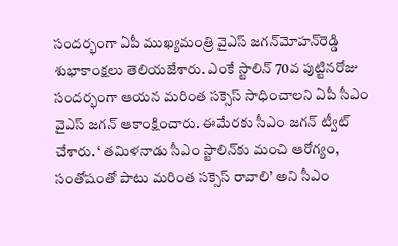సందర్భంగా ఏపీ ముఖ్యమంత్రి వైఎస్‌ జగన్‌మోహన్‌రెడ్డి శుభాకాంక్షలు తెలియజేశారు. ఎంకే స్టాలిన్‌ 70వ పుట్టినరోజు సందర్భంగా ఆయన మరింత సక్సెస్‌ సాధించాలని ఏపీ సీఎం వైఎస్‌ జగన్‌ ఆకాంక్షించారు. ఈమేరకు సీఎం జగన్‌ ట్వీట్‌ చేశారు. ‘ తమిళనాడు సీఎం స్టాలిన్‌కు మంచి ఆరోగ్యం, సంతోషంతో పాటు మరింత సక్సెస్‌ రావాలి’ అని సీఎం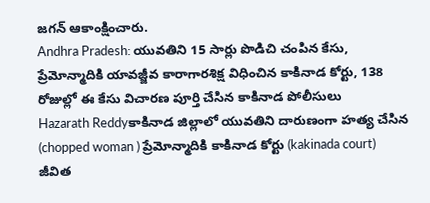జగన్‌ ఆకాంక్షించారు.
Andhra Pradesh: యువతిని 15 సార్లు పొడిచి చంపిన కేసు, ప్రేమోన్మాదికి యావజ్జీవ కారాగారశిక్ష విధించిన కాకినాడ కోర్టు, 138 రోజుల్లో ఈ కేసు విచారణ పూర్తి చేసిన కాకినాడ పోలీసులు
Hazarath Reddyకాకినాడ జిల్లాలో యువతిని దారుణంగా హత్య చేసిన (chopped woman ) ప్రేమోన్మాదికి కాకినాడ కోర్టు (kakinada court) జీవిత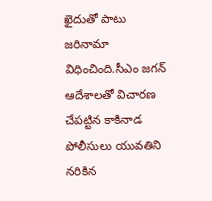ఖైదుతో పాటు జరినామా విధించింది.సీఎం జగన్‌ ఆదేశాలతో విచారణ చేపట్టిన కాకినాడ పోలీసులు యువతిని నరికిన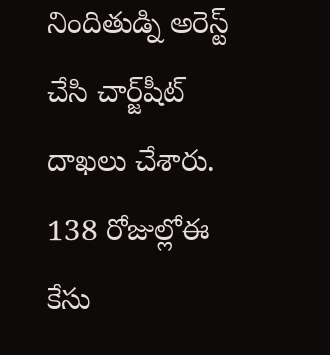నిందితుడ్ని అరెస్ట్‌ చేసి చార్జ్‌షీట్‌ దాఖలు చేశారు. 138 రోజుల్లోఈ కేసు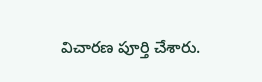విచారణ పూర్తి చేశారు.